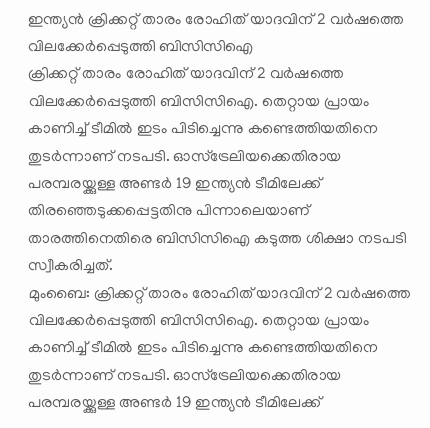ഇന്ത്യൻ ക്രിക്കറ്റ് താരം രോഹിത് യാദവിന് 2 വർഷത്തെ വിലക്കേർപ്പെടുത്തി ബിസിസിഐ
ക്രിക്കറ്റ് താരം രോഹിത് യാദവിന് 2 വർഷത്തെ വിലക്കേർപ്പെടുത്തി ബിസിസിഐ. തെറ്റായ പ്രായം കാണിച്ച് ടീമിൽ ഇടം പിടിച്ചെന്നു കണ്ടെത്തിയതിനെ തുടർന്നാണ് നടപടി. ഓസ്ട്രേലിയക്കെതിരായ പരമ്പരയ്ക്കുള്ള അണ്ടർ 19 ഇന്ത്യൻ ടീമിലേക്ക് തിരഞ്ഞെടുക്കപ്പെട്ടതിനു പിന്നാലെയാണ് താരത്തിനെതിരെ ബിസിസിഐ കടുത്ത ശിക്ഷാ നടപടി സ്വീകരിച്ചത്.
മുംബൈ: ക്രിക്കറ്റ് താരം രോഹിത് യാദവിന് 2 വർഷത്തെ വിലക്കേർപ്പെടുത്തി ബിസിസിഐ. തെറ്റായ പ്രായം കാണിച്ച് ടീമിൽ ഇടം പിടിച്ചെന്നു കണ്ടെത്തിയതിനെ തുടർന്നാണ് നടപടി. ഓസ്ട്രേലിയക്കെതിരായ പരമ്പരയ്ക്കുള്ള അണ്ടർ 19 ഇന്ത്യൻ ടീമിലേക്ക്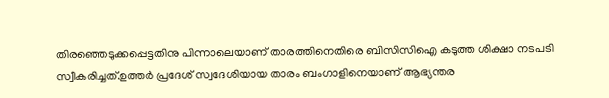തിരഞ്ഞെടുക്കപ്പെട്ടതിനു പിന്നാലെയാണ് താരത്തിനെതിരെ ബിസിസിഐ കടുത്ത ശിക്ഷാ നടപടി സ്വീകരിച്ചത്.ഉത്തർ പ്രദേശ് സ്വദേശിയായ താരം ബംഗാളിനെയാണ് ആഭ്യന്തര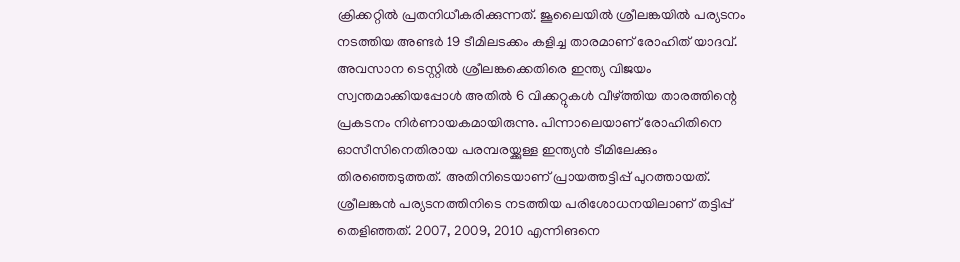ക്രിക്കറ്റിൽ പ്രതനിധീകരിക്കുന്നത്. ജൂലൈയിൽ ശ്രീലങ്കയിൽ പര്യടനം നടത്തിയ അണ്ടർ 19 ടീമിലടക്കം കളിച്ച താരമാണ് രോഹിത് യാദവ്.
അവസാന ടെസ്റ്റിൽ ശ്രീലങ്കക്കെതിരെ ഇന്ത്യ വിജയം സ്വന്തമാക്കിയപ്പോൾ അതിൽ 6 വിക്കറ്റുകൾ വീഴ്ത്തിയ താരത്തിന്റെ പ്രകടനം നിർണായകമായിരുന്നു. പിന്നാലെയാണ് രോഹിതിനെ ഓസീസിനെതിരായ പരമ്പരയ്ക്കുള്ള ഇന്ത്യൻ ടീമിലേക്കും തിരഞ്ഞെടുത്തത്. അതിനിടെയാണ് പ്രായത്തട്ടിപ്പ് പുറത്തായത്.
ശ്രീലങ്കൻ പര്യടനത്തിനിടെ നടത്തിയ പരിശോധനയിലാണ് തട്ടിപ്പ് തെളിഞ്ഞത്. 2007, 2009, 2010 എന്നിങനെ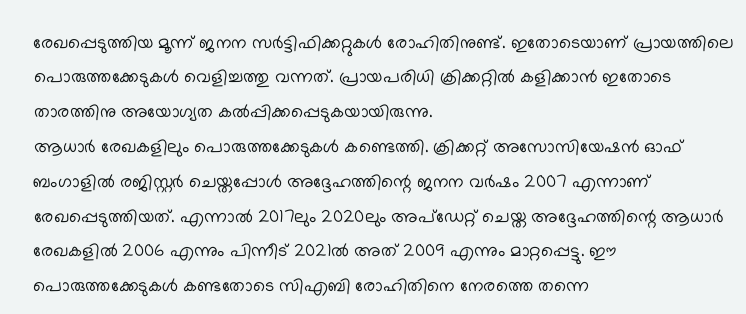രേഖപ്പെടുത്തിയ മൂന്ന് ജനന സർട്ടിഫിക്കറ്റുകൾ രോഹിതിനുണ്ട്. ഇതോടെയാണ് പ്രായത്തിലെ പൊരുത്തക്കേടുകൾ വെളിച്ചത്തു വന്നത്. പ്രായപരിധി ക്രിക്കറ്റിൽ കളിക്കാൻ ഇതോടെ താരത്തിനു അയോഗ്യത കൽപ്പിക്കപ്പെടുകയായിരുന്നു.
ആധാർ രേഖകളിലും പൊരുത്തക്കേടുകൾ കണ്ടെത്തി. ക്രിക്കറ്റ് അസോസിയേഷൻ ഓഫ് ബംഗാളിൽ രജിസ്റ്റർ ചെയ്തപ്പോൾ അദ്ദേഹത്തിന്റെ ജനന വർഷം 2007 എന്നാണ് രേഖപ്പെടുത്തിയത്. എന്നാൽ 2017ലും 2020ലും അപ്ഡേറ്റ് ചെയ്ത അദ്ദേഹത്തിന്റെ ആധാർ രേഖകളിൽ 2006 എന്നും പിന്നീട് 2021ൽ അത് 2009 എന്നും മാറ്റപ്പെട്ടു. ഈ പൊരുത്തക്കേടുകൾ കണ്ടതോടെ സിഎബി രോഹിതിനെ നേരത്തെ തന്നെ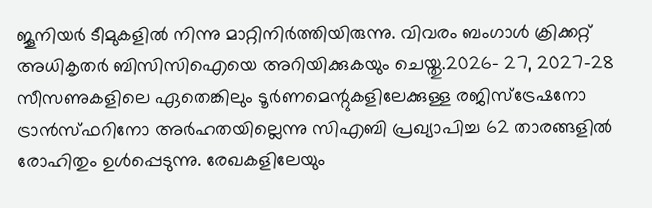ജൂനിയർ ടീമുകളിൽ നിന്നു മാറ്റിനിർത്തിയിരുന്നു. വിവരം ബംഗാൾ ക്രിക്കറ്റ് അധികൃതർ ബിസിസിഐയെ അറിയിക്കുകയും ചെയ്തു.2026- 27, 2027-28 സീസണുകളിലെ ഏതെങ്കിലും ടൂർണമെന്റുകളിലേക്കുള്ള രജിസ്ട്രേഷനോ ട്രാൻസ്ഫറിനോ അർഹതയില്ലെന്നു സിഎബി പ്രഖ്യാപിച്ച 62 താരങ്ങളിൽ രോഹിതും ഉൾപ്പെടുന്നു. രേഖകളിലേയും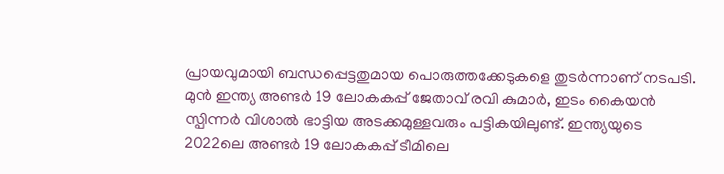പ്രായവുമായി ബന്ധപ്പെട്ടതുമായ പൊരുത്തക്കേടുകളെ തുടർന്നാണ് നടപടി.
മുൻ ഇന്ത്യ അണ്ടർ 19 ലോകകപ്പ് ജേതാവ് രവി കുമാർ, ഇടം കൈയൻ സ്പിന്നർ വിശാൽ ഭാട്ടിയ അടക്കമുള്ളവരും പട്ടികയിലുണ്ട്. ഇന്ത്യയുടെ 2022ലെ അണ്ടർ 19 ലോകകപ്പ് ടീമിലെ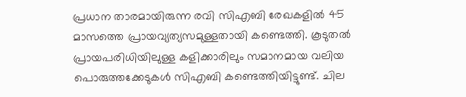പ്രധാന താരമായിരുന്ന രവി സിഎബി രേഖകളിൽ 45 മാസത്തെ പ്രായവ്യത്യസമുള്ളതായി കണ്ടെത്തി. കൂടുതൽ പ്രായപരിധിയിലുള്ള കളിക്കാരിലും സമാനമായ വലിയ പൊരുത്തക്കേടുകൾ സിഎബി കണ്ടെത്തിയിട്ടുണ്ട്. ചില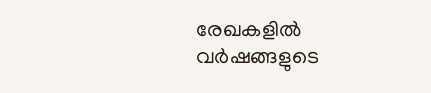രേഖകളിൽ വർഷങ്ങളുടെ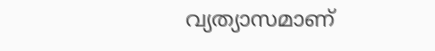വ്യത്യാസമാണ്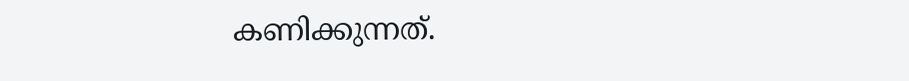കണിക്കുന്നത്.